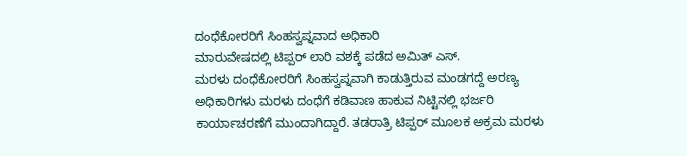ದಂಧೆಕೋರರಿಗೆ ಸಿಂಹಸ್ವಪ್ನವಾದ ಅಧಿಕಾರಿ
ಮಾರುವೇಷದಲ್ಲಿ ಟಿಪ್ಪರ್ ಲಾರಿ ವಶಕ್ಕೆ ಪಡೆದ ಅಮಿತ್ ಎಸ್.
ಮರಳು ದಂಧೆಕೋರರಿಗೆ ಸಿಂಹಸ್ವಪ್ನವಾಗಿ ಕಾಡುತ್ತಿರುವ ಮಂಡಗದ್ದೆ ಅರಣ್ಯ ಅಧಿಕಾರಿಗಳು ಮರಳು ದಂಧೆಗೆ ಕಡಿವಾಣ ಹಾಕುವ ನಿಟ್ಟಿನಲ್ಲಿ ಭರ್ಜರಿ ಕಾರ್ಯಾಚರಣೆಗೆ ಮುಂದಾಗಿದ್ದಾರೆ. ತಡರಾತ್ರಿ ಟಿಪ್ಪರ್ ಮೂಲಕ ಅಕ್ರಮ ಮರಳು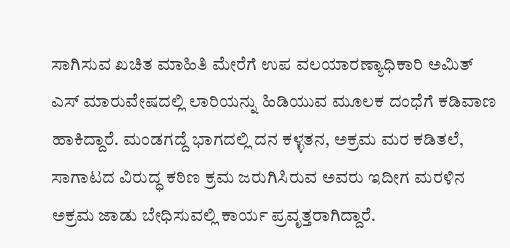ಸಾಗಿಸುವ ಖಚಿತ ಮಾಹಿತಿ ಮೇರೆಗೆ ಉಪ ವಲಯಾರಣ್ಯಾಧಿಕಾರಿ ಅಮಿತ್ ಎಸ್ ಮಾರುವೇಷದಲ್ಲಿ ಲಾರಿಯನ್ನು ಹಿಡಿಯುವ ಮೂಲಕ ದಂಧೆಗೆ ಕಡಿವಾಣ ಹಾಕಿದ್ದಾರೆ. ಮಂಡಗದ್ದೆ ಭಾಗದಲ್ಲಿ ದನ ಕಳ್ಳತನ, ಅಕ್ರಮ ಮರ ಕಡಿತಲೆ, ಸಾಗಾಟದ ವಿರುದ್ಧ ಕಠಿಣ ಕ್ರಮ ಜರುಗಿಸಿರುವ ಅವರು ಇದೀಗ ಮರಳಿನ ಅಕ್ರಮ ಜಾಡು ಬೇಧಿಸುವಲ್ಲಿ ಕಾರ್ಯ ಪ್ರವೃತ್ತರಾಗಿದ್ದಾರೆ.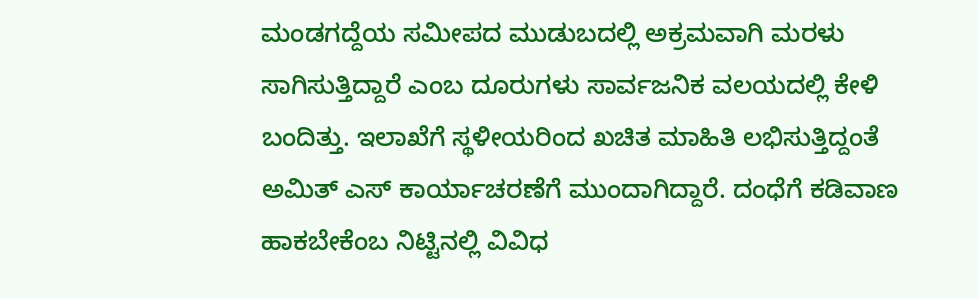ಮಂಡಗದ್ದೆಯ ಸಮೀಪದ ಮುಡುಬದಲ್ಲಿ ಅಕ್ರಮವಾಗಿ ಮರಳು ಸಾಗಿಸುತ್ತಿದ್ದಾರೆ ಎಂಬ ದೂರುಗಳು ಸಾರ್ವಜನಿಕ ವಲಯದಲ್ಲಿ ಕೇಳಿ ಬಂದಿತ್ತು. ಇಲಾಖೆಗೆ ಸ್ಥಳೀಯರಿಂದ ಖಚಿತ ಮಾಹಿತಿ ಲಭಿಸುತ್ತಿದ್ದಂತೆ ಅಮಿತ್ ಎಸ್ ಕಾರ್ಯಾಚರಣೆಗೆ ಮುಂದಾಗಿದ್ದಾರೆ. ದಂಧೆಗೆ ಕಡಿವಾಣ ಹಾಕಬೇಕೆಂಬ ನಿಟ್ಟಿನಲ್ಲಿ ವಿವಿಧ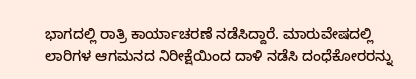ಭಾಗದಲ್ಲಿ ರಾತ್ರಿ ಕಾರ್ಯಾಚರಣೆ ನಡೆಸಿದ್ದಾರೆ. ಮಾರುವೇಷದಲ್ಲಿ ಲಾರಿಗಳ ಆಗಮನದ ನಿರೀಕ್ಷೆಯಿಂದ ದಾಳಿ ನಡೆಸಿ ದಂಧೆಕೋರರನ್ನು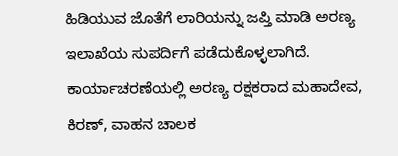ಹಿಡಿಯುವ ಜೊತೆಗೆ ಲಾರಿಯನ್ನು ಜಪ್ತಿ ಮಾಡಿ ಅರಣ್ಯ ಇಲಾಖೆಯ ಸುಪರ್ದಿಗೆ ಪಡೆದುಕೊಳ್ಳಲಾಗಿದೆ.
ಕಾರ್ಯಾಚರಣೆಯಲ್ಲಿ ಅರಣ್ಯ ರಕ್ಷಕರಾದ ಮಹಾದೇವ, ಕಿರಣ್, ವಾಹನ ಚಾಲಕ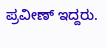ಪ್ರವೀಣ್ ಇದ್ದರು.